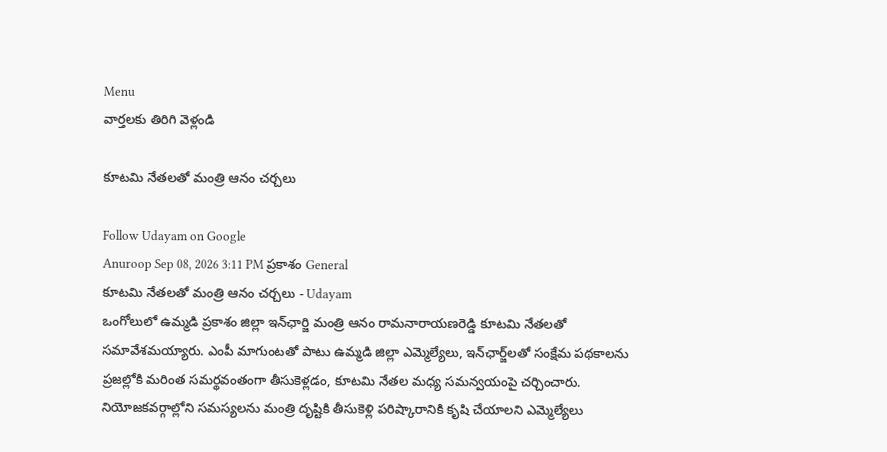Menu
వార్తలకు తిరిగి వెళ్లండి

కూటమి నేతలతో మంత్రి ఆనం చర్చలు

Follow Udayam on Google
Anuroop Sep 08, 2026 3:11 PM ప్రకాశం General
కూటమి నేతలతో మంత్రి ఆనం చర్చలు - Udayam
ఒంగోలులో ఉమ్మడి ప్రకాశం జిల్లా ఇన్‌ఛార్జి మంత్రి ఆనం రామనారాయణరెడ్డి కూటమి నేతలతో సమావేశమయ్యారు. ఎంపీ మాగుంటతో పాటు ఉమ్మడి జిల్లా ఎమ్మెల్యేలు, ఇన్‌ఛార్జ్‌లతో సంక్షేమ పథకాలను ప్రజల్లోకి మరింత సమర్థవంతంగా తీసుకెళ్లడం, కూటమి నేతల మధ్య సమన్వయంపై చర్చించారు. నియోజకవర్గాల్లోని సమస్యలను మంత్రి దృష్టికి తీసుకెళ్లి పరిష్కారానికి కృషి చేయాలని ఎమ్మెల్యేలు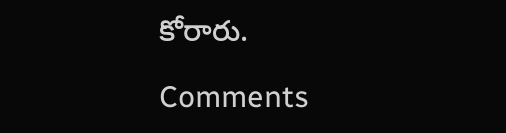కోరారు.

Comments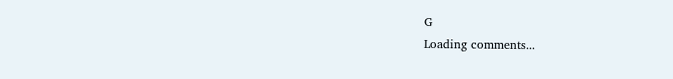G
Loading comments...